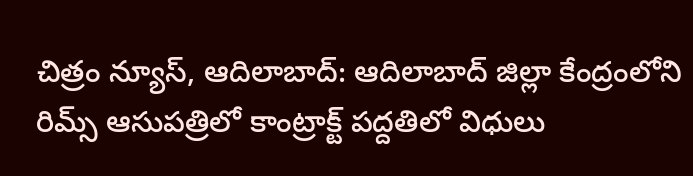చిత్రం న్యూస్, ఆదిలాబాద్: ఆదిలాబాద్ జిల్లా కేంద్రంలోని రిమ్స్ ఆసుపత్రిలో కాంట్రాక్ట్ పద్దతిలో విధులు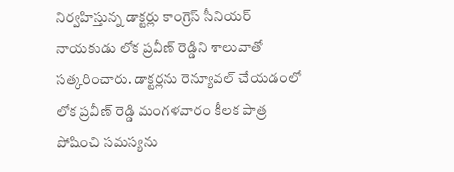నిర్వహిస్తున్న డాక్టర్లు కాంగ్రెస్ సీనియర్ నాయకుడు లోక ప్రవీణ్ రెడ్డిని శాలువాతో సత్కరించారు. డాక్టర్లను రెన్యూవల్ చేయడంలో లోక ప్రవీణ్ రెడ్డి మంగళవారం కీలక పాత్ర పోషించి సమస్యను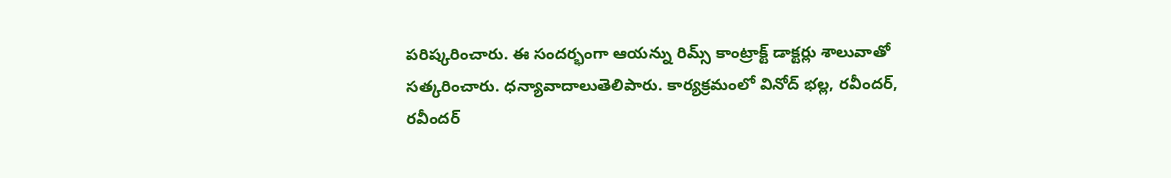పరిష్కరించారు. ఈ సందర్భంగా ఆయన్ను రిమ్స్ కాంట్రాక్ట్ డాక్టర్లు శాలువాతో సత్కరించారు. ధన్యావాదాలుతెలిపారు. కార్యక్రమంలో వినోద్ భల్ల, రవీందర్, రవీందర్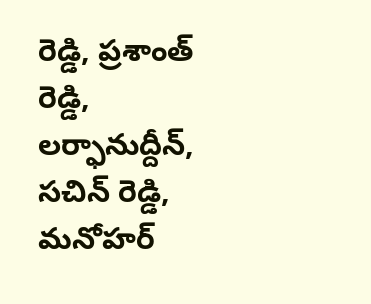రెడ్డి, ప్రశాంత్ రెడ్డి, లర్ఫానుద్దీన్, సచిన్ రెడ్డి, మనోహర్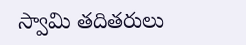స్వామి తదితరులు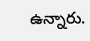ఉన్నారు.